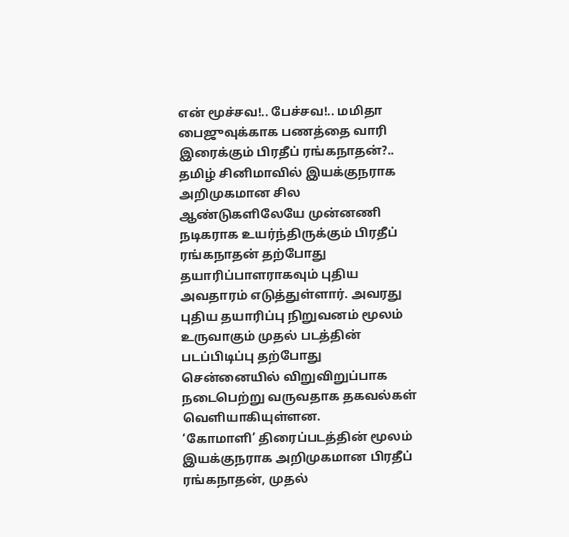என் மூச்சவ!.. பேச்சவ!.. மமிதா பைஜுவுக்காக பணத்தை வாரி இரைக்கும் பிரதீப் ரங்கநாதன்?..
தமிழ் சினிமாவில் இயக்குநராக அறிமுகமான சில ஆண்டுகளிலேயே முன்னணி நடிகராக உயர்ந்திருக்கும் பிரதீப் ரங்கநாதன் தற்போது தயாரிப்பாளராகவும் புதிய அவதாரம் எடுத்துள்ளார். அவரது புதிய தயாரிப்பு நிறுவனம் மூலம் உருவாகும் முதல் படத்தின் படப்பிடிப்பு தற்போது சென்னையில் விறுவிறுப்பாக நடைபெற்று வருவதாக தகவல்கள் வெளியாகியுள்ளன.
‘கோமாளி’ திரைப்படத்தின் மூலம் இயக்குநராக அறிமுகமான பிரதீப் ரங்கநாதன், முதல்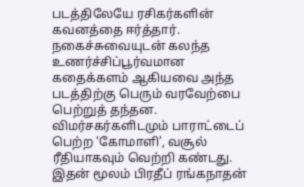படத்திலேயே ரசிகர்களின் கவனத்தை ஈர்த்தார். நகைச்சுவையுடன் கலந்த உணர்ச்சிப்பூர்வமான கதைக்களம் ஆகியவை அந்த படத்திற்கு பெரும் வரவேற்பை பெற்றுத் தந்தன. விமர்சகர்களிடமும் பாராட்டைப் பெற்ற ‘கோமாளி’, வசூல் ரீதியாகவும் வெற்றி கண்டது. இதன் மூலம் பிரதீப் ரங்கநாதன்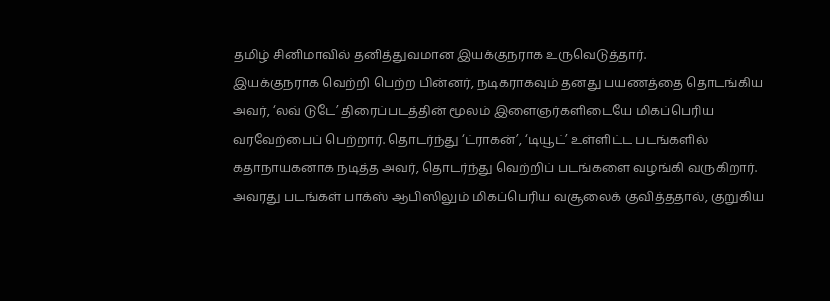தமிழ் சினிமாவில் தனித்துவமான இயக்குநராக உருவெடுத்தார்.
இயக்குநராக வெற்றி பெற்ற பின்னர், நடிகராகவும் தனது பயணத்தை தொடங்கிய அவர், ‘லவ் டுடே’ திரைப்படத்தின் மூலம் இளைஞர்களிடையே மிகப்பெரிய வரவேற்பைப் பெற்றார். தொடர்ந்து ‘ட்ராகன்’, ‘டியூட்’ உள்ளிட்ட படங்களில் கதாநாயகனாக நடித்த அவர், தொடர்ந்து வெற்றிப் படங்களை வழங்கி வருகிறார். அவரது படங்கள் பாக்ஸ் ஆபிஸிலும் மிகப்பெரிய வசூலைக் குவித்ததால், குறுகிய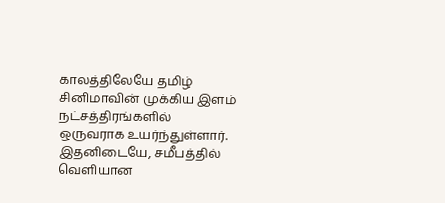காலத்திலேயே தமிழ் சினிமாவின் முக்கிய இளம் நட்சத்திரங்களில் ஒருவராக உயர்ந்துள்ளார்.
இதனிடையே, சமீபத்தில் வெளியான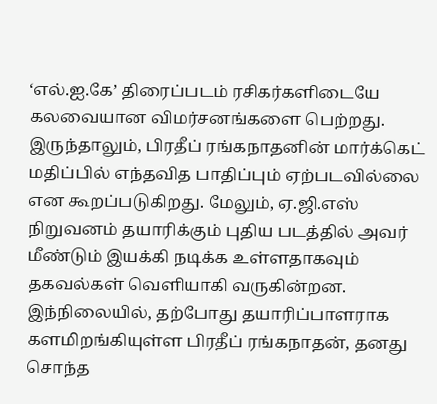‘எல்.ஐ.கே’ திரைப்படம் ரசிகர்களிடையே கலவையான விமர்சனங்களை பெற்றது. இருந்தாலும், பிரதீப் ரங்கநாதனின் மார்க்கெட் மதிப்பில் எந்தவித பாதிப்பும் ஏற்படவில்லை என கூறப்படுகிறது. மேலும், ஏ.ஜி.எஸ் நிறுவனம் தயாரிக்கும் புதிய படத்தில் அவர் மீண்டும் இயக்கி நடிக்க உள்ளதாகவும் தகவல்கள் வெளியாகி வருகின்றன.
இந்நிலையில், தற்போது தயாரிப்பாளராக களமிறங்கியுள்ள பிரதீப் ரங்கநாதன், தனது சொந்த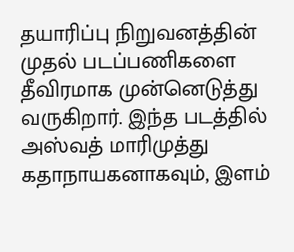தயாரிப்பு நிறுவனத்தின் முதல் படப்பணிகளை தீவிரமாக முன்னெடுத்து வருகிறார். இந்த படத்தில் அஸ்வத் மாரிமுத்து கதாநாயகனாகவும், இளம்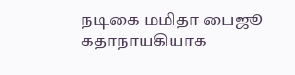நடிகை மமிதா பைஜூ கதாநாயகியாக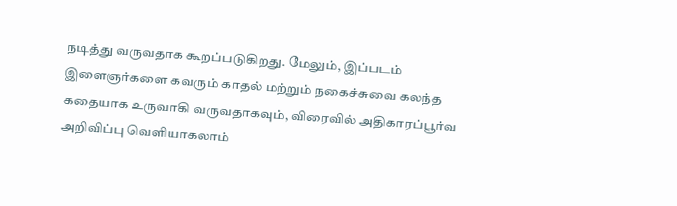நடித்து வருவதாக கூறப்படுகிறது. மேலும், இப்படம் இளைஞர்களை கவரும் காதல் மற்றும் நகைச்சுவை கலந்த கதையாக உருவாகி வருவதாகவும், விரைவில் அதிகாரப்பூர்வ அறிவிப்பு வெளியாகலாம்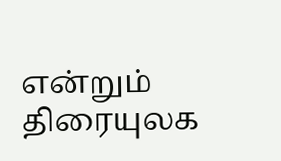என்றும் திரையுலக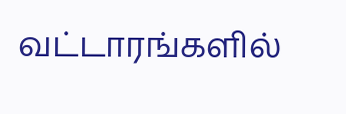வட்டாரங்களில்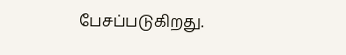பேசப்படுகிறது.